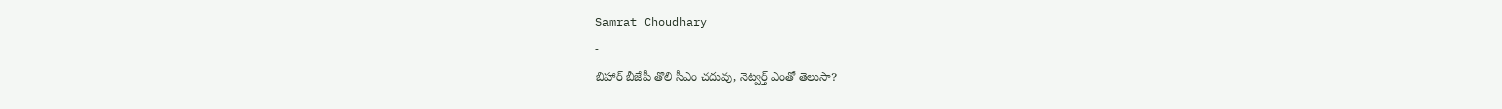Samrat Choudhary
-
బిహార్ బీజేపీ తొలి సీఎం చదువు, నెట్వర్త్ ఎంతో తెలుసా?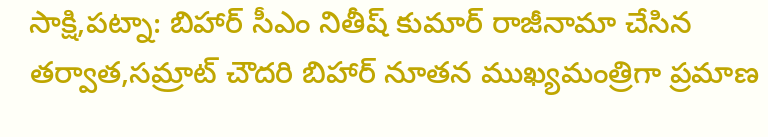సాక్షి,పట్నా: బిహార్ సీఎం నితీష్ కుమార్ రాజీనామా చేసిన తర్వాత,సమ్రాట్ చౌదరి బిహార్ నూతన ముఖ్యమంత్రిగా ప్రమాణ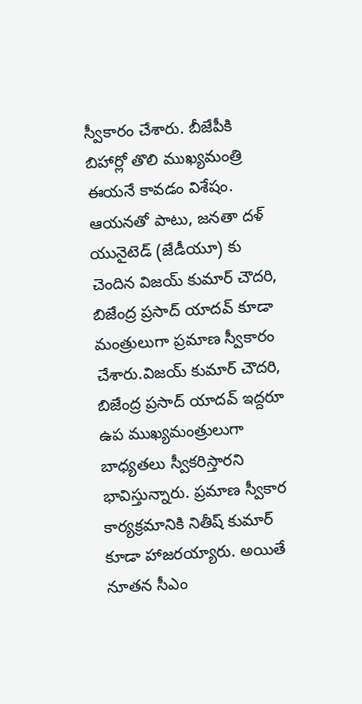స్వీకారం చేశారు. బీజేపీకి బిహార్లో తొలి ముఖ్యమంత్రి ఈయనే కావడం విశేషం. ఆయనతో పాటు, జనతా దళ్ యునైటెడ్ (జేడీయూ) కు చెందిన విజయ్ కుమార్ చౌదరి, బిజేంద్ర ప్రసాద్ యాదవ్ కూడా మంత్రులుగా ప్రమాణ స్వీకారం చేశారు.విజయ్ కుమార్ చౌదరి, బిజేంద్ర ప్రసాద్ యాదవ్ ఇద్దరూ ఉప ముఖ్యమంత్రులుగా బాధ్యతలు స్వీకరిస్తారని భావిస్తున్నారు. ప్రమాణ స్వీకార కార్యక్రమానికి నితీష్ కుమార్ కూడా హాజరయ్యారు. అయితే నూతన సీఎం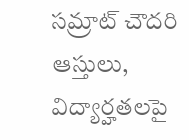సమ్రాట్ చౌదరి ఆస్తులు, విద్యార్హతలపై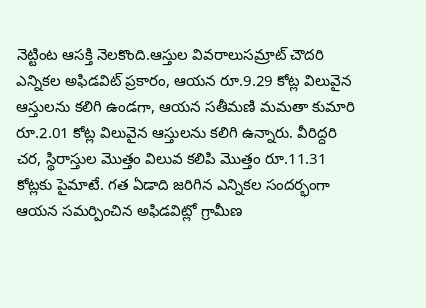నెట్టింట ఆసక్తి నెలకొంది.ఆస్తుల వివరాలుసమ్రాట్ చౌదరి ఎన్నికల అఫిడవిట్ ప్రకారం, ఆయన రూ.9.29 కోట్ల విలువైన ఆస్తులను కలిగి ఉండగా, ఆయన సతీమణి మమతా కుమారి రూ.2.01 కోట్ల విలువైన ఆస్తులను కలిగి ఉన్నారు. వీరిద్దరి చర, స్థిరాస్తుల మొత్తం విలువ కలిపి మొత్తం రూ.11.31 కోట్లకు పైమాటే. గత ఏడాది జరిగిన ఎన్నికల సందర్భంగా ఆయన సమర్పించిన అఫిడవిట్లో గ్రామీణ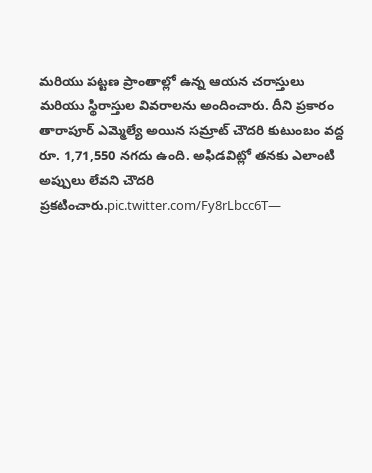మరియు పట్టణ ప్రాంతాల్లో ఉన్న ఆయన చరాస్తులు మరియు స్థిరాస్తుల వివరాలను అందించారు. దీని ప్రకారం తారాపూర్ ఎమ్మెల్యే అయిన సమ్రాట్ చౌదరి కుటుంబం వద్ద రూ. 1,71,550 నగదు ఉంది. అఫిడవిట్లో తనకు ఎలాంటి అప్పులు లేవని చౌదరి ప్రకటించారు.pic.twitter.com/Fy8rLbcc6T—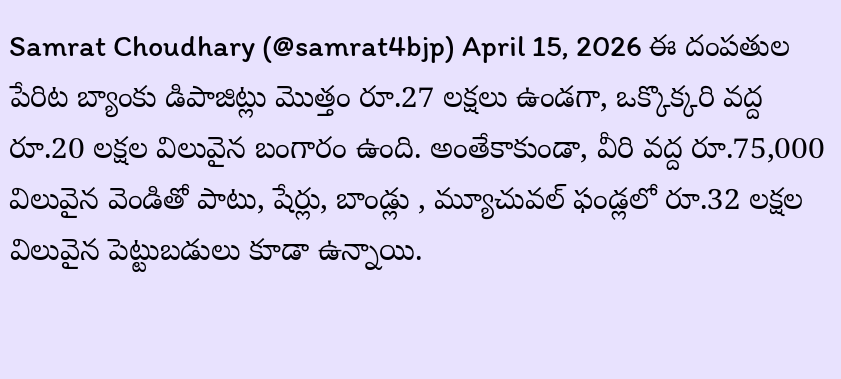Samrat Choudhary (@samrat4bjp) April 15, 2026 ఈ దంపతుల పేరిట బ్యాంకు డిపాజిట్లు మొత్తం రూ.27 లక్షలు ఉండగా, ఒక్కొక్కరి వద్ద రూ.20 లక్షల విలువైన బంగారం ఉంది. అంతేకాకుండా, వీరి వద్ద రూ.75,000 విలువైన వెండితో పాటు, షేర్లు, బాండ్లు , మ్యూచువల్ ఫండ్లలో రూ.32 లక్షల విలువైన పెట్టుబడులు కూడా ఉన్నాయి.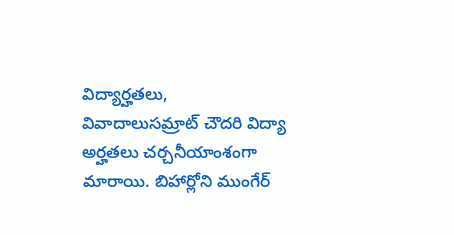విద్యార్హతలు, వివాదాలుసమ్రాట్ చౌదరి విద్యా అర్హతలు చర్చనీయాంశంగా మారాయి. బిహార్లోని ముంగేర్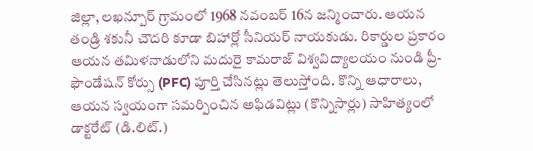జిల్లా, లఖన్పూర్ గ్రామంలో 1968 నవంబర్ 16న జన్మించారు. ఆయన తండ్రి శకునీ చౌదరి కూడా బిహార్లో సీనియర్ నాయకుడు. రికార్డుల ప్రకారం ఆయన తమిళనాడులోని మదురై కామరాజ్ విశ్వవిద్యాలయం నుండి ప్రీ-ఫౌండేషన్ కోర్సు (PFC) పూర్తి చేసినట్లు తెలుస్తోంది. కొన్ని ఆధారాలు, ఆయన స్వయంగా సమర్పించిన అఫిడవిట్లు (కొన్నిసార్లు) సాహిత్యంలో డాక్టరేట్ (డి.లిట్.)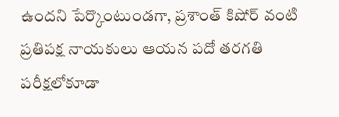ఉందని పేర్కొంటుండగా, ప్రశాంత్ కిషోర్ వంటి ప్రతిపక్ష నాయకులు ఆయన పదో తరగతి పరీక్షలోకూడా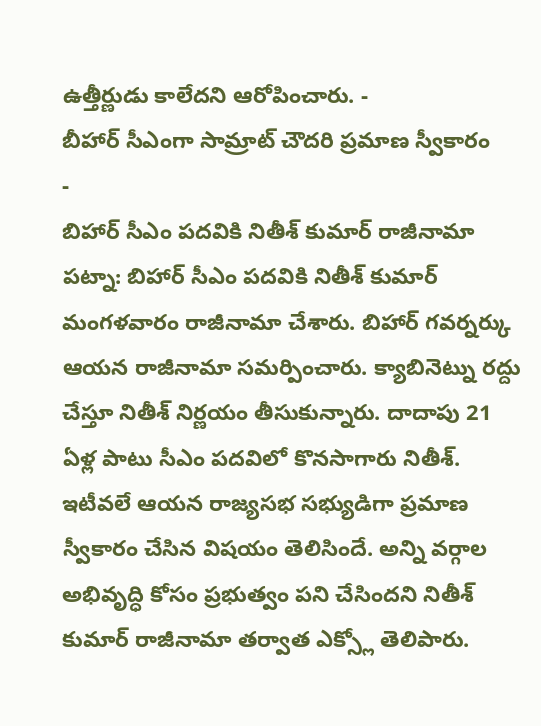ఉత్తీర్ణుడు కాలేదని ఆరోపించారు. -
బీహార్ సీఎంగా సామ్రాట్ చౌదరి ప్రమాణ స్వీకారం
-
బిహార్ సీఎం పదవికి నితీశ్ కుమార్ రాజీనామా
పట్నా: బిహార్ సీఎం పదవికి నితీశ్ కుమార్ మంగళవారం రాజీనామా చేశారు. బిహార్ గవర్నర్కు ఆయన రాజీనామా సమర్పించారు. క్యాబినెట్ను రద్దు చేస్తూ నితీశ్ నిర్ణయం తీసుకున్నారు. దాదాపు 21 ఏళ్ల పాటు సీఎం పదవిలో కొనసాగారు నితీశ్. ఇటీవలే ఆయన రాజ్యసభ సభ్యుడిగా ప్రమాణ స్వీకారం చేసిన విషయం తెలిసిందే. అన్ని వర్గాల అభివృద్ధి కోసం ప్రభుత్వం పని చేసిందని నితీశ్ కుమార్ రాజీనామా తర్వాత ఎక్స్లో తెలిపారు.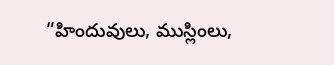“హిందువులు, ముస్లింలు,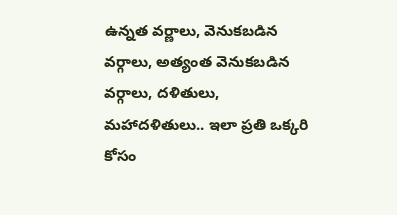ఉన్నత వర్ణాలు, వెనుకబడిన వర్గాలు, అత్యంత వెనుకబడిన వర్గాలు, దళితులు, మహాదళితులు.. ఇలా ప్రతి ఒక్కరి కోసం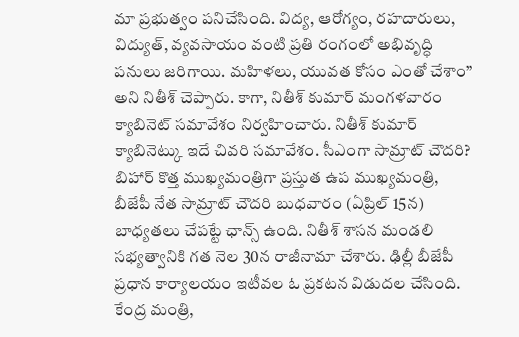మా ప్రభుత్వం పనిచేసింది. విద్య, ఆరోగ్యం, రహదారులు, విద్యుత్, వ్యవసాయం వంటి ప్రతి రంగంలో అభివృద్ధి పనులు జరిగాయి. మహిళలు, యువత కోసం ఎంతో చేశాం” అని నితీశ్ చెప్పారు. కాగా, నితీశ్ కుమార్ మంగళవారం క్యాబినెట్ సమావేశం నిర్వహించారు. నితీశ్ కుమార్ క్యాబినెట్కు ఇదే చివరి సమావేశం. సీఎంగా సామ్రాట్ చౌదరి? బిహార్ కొత్త ముఖ్యమంత్రిగా ప్రస్తుత ఉప ముఖ్యమంత్రి, బీజేపీ నేత సామ్రాట్ చౌదరి బుధవారం (ఏప్రిల్ 15న) బాధ్యతలు చేపట్టే ఛాన్స్ ఉంది. నితీశ్ శాసన మండలి సభ్యత్వానికి గత నెల 30న రాజీనామా చేశారు. ఢిల్లీ బీజేపీ ప్రధాన కార్యాలయం ఇటీవల ఓ ప్రకటన విడుదల చేసింది. కేంద్ర మంత్రి,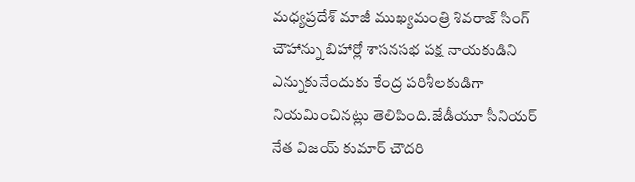మధ్యప్రదేశ్ మాజీ ముఖ్యమంత్రి శివరాజ్ సింగ్ చౌహాన్ను బిహార్లో శాసనసభ పక్ష నాయకుడిని ఎన్నుకునేందుకు కేంద్ర పరిశీలకుడిగా నియమించినట్లు తెలిపింది.జేడీయూ సీనియర్ నేత విజయ్ కుమార్ చౌదరి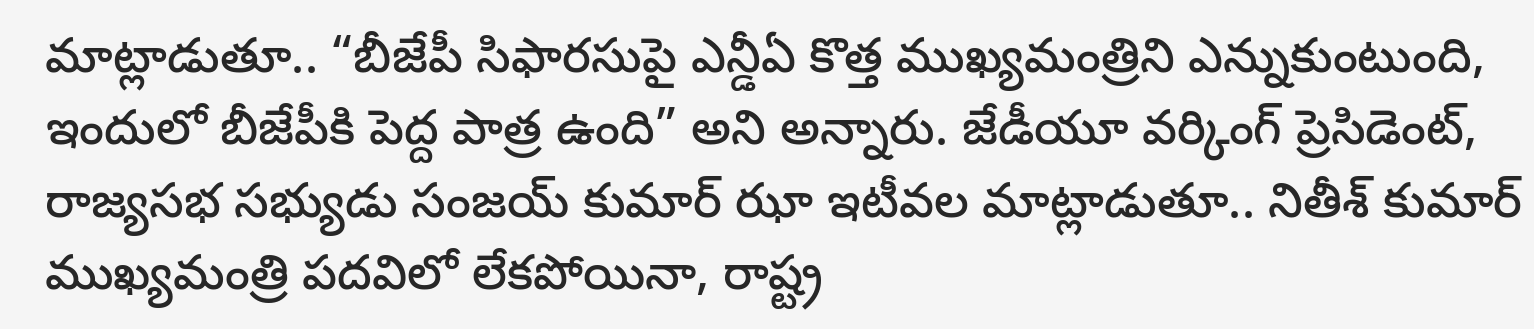మాట్లాడుతూ.. “బీజేపీ సిఫారసుపై ఎన్డీఏ కొత్త ముఖ్యమంత్రిని ఎన్నుకుంటుంది, ఇందులో బీజేపీకి పెద్ద పాత్ర ఉంది” అని అన్నారు. జేడీయూ వర్కింగ్ ప్రెసిడెంట్, రాజ్యసభ సభ్యుడు సంజయ్ కుమార్ ఝా ఇటీవల మాట్లాడుతూ.. నితీశ్ కుమార్ ముఖ్యమంత్రి పదవిలో లేకపోయినా, రాష్ట్ర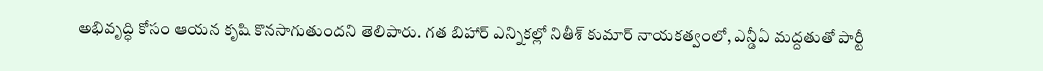అభివృద్ధి కోసం ఆయన కృషి కొనసాగుతుందని తెలిపారు. గత బిహార్ ఎన్నికల్లో నితీశ్ కుమార్ నాయకత్వంలో, ఎన్డీఏ మద్దతుతో పార్టీ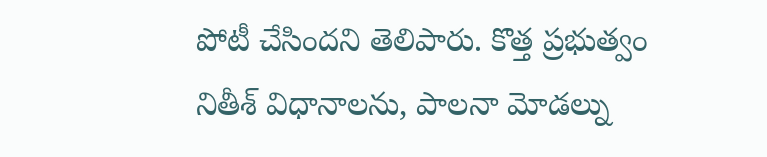పోటీ చేసిందని తెలిపారు. కొత్త ప్రభుత్వం నితీశ్ విధానాలను, పాలనా మోడల్ను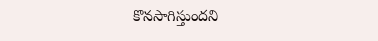కొనసాగిస్తుందని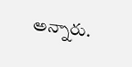అన్నారు.